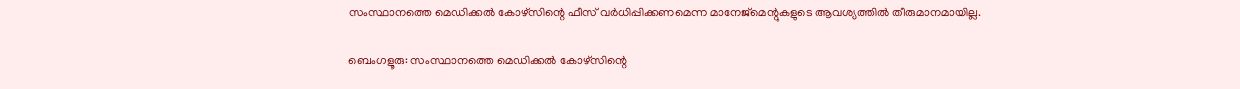സംസ്ഥാനത്തെ മെഡിക്കൽ കോഴ്‌സിന്റെ ഫീസ് വർധിപ്പിക്കണമെന്ന മാനേജ്‌മെന്റുകളുടെ ആവശ്യത്തിൽ തീരുമാനമായില്ല.

ബെംഗളൂരു: സംസ്ഥാനത്തെ മെഡിക്കൽ കോഴ്‌സിന്റെ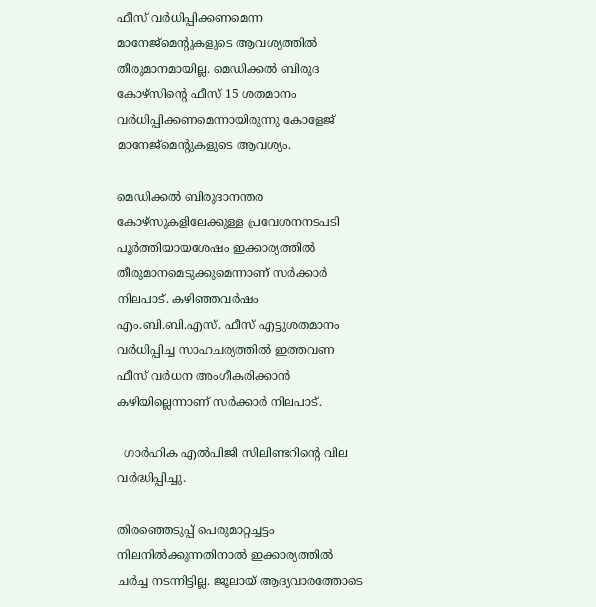ഫീസ് വർധിപ്പിക്കണമെന്ന മാനേജ്‌മെന്റുകളുടെ ആവശ്യത്തിൽ തീരുമാനമായില്ല. മെഡിക്കൽ ബിരുദ കോഴ്‌സിന്റെ ഫീസ് 15 ശതമാനം വർധിപ്പിക്കണമെന്നായിരുന്നു കോളേജ് മാനേജ്‌മെന്റുകളുടെ ആവശ്യം.

മെഡിക്കൽ ബിരുദാനന്തര കോഴ്സുകളിലേക്കുള്ള പ്രവേശനനടപടി പൂർത്തിയായശേഷം ഇക്കാര്യത്തിൽ തീരുമാനമെടുക്കുമെന്നാണ് സർക്കാർ നിലപാട്. കഴിഞ്ഞവർഷം എം.ബി.ബി.എസ്. ഫീസ് എട്ടുശതമാനം വർധിപ്പിച്ച സാഹചര്യത്തിൽ ഇത്തവണ ഫീസ് വർധന അംഗീകരിക്കാൻ കഴിയില്ലെന്നാണ് സർക്കാർ നിലപാട്.

  ഗാർഹിക എൽപിജി സിലിണ്ടറിന്റെ വില വർദ്ധിപ്പിച്ചു.

തിരഞ്ഞെടുപ്പ് പെരുമാറ്റച്ചട്ടം നിലനിൽക്കുന്നതിനാൽ ഇക്കാര്യത്തിൽ ചർച്ച നടന്നിട്ടില്ല. ജൂലായ് ആദ്യവാരത്തോടെ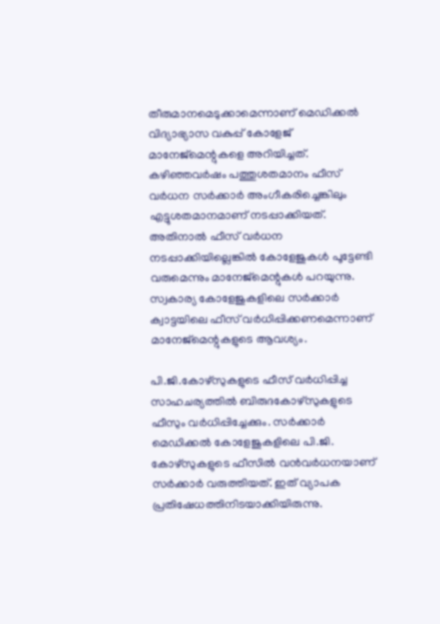തീരുമാനമെടുക്കാമെന്നാണ് മെഡിക്കൽ വിദ്യാഭ്യാസ വകുപ്പ് കോളേജ് മാനേജ്‌മെന്റുകളെ അറിയിച്ചത്. കഴിഞ്ഞവർഷം പത്തുശതമാനം ഫീസ് വർധന സർക്കാർ അംഗീകരിച്ചെങ്കിലും എട്ടുശതമാനമാണ് നടപ്പാക്കിയത്. അതിനാൽ ഫീസ് വർധന നടപ്പാക്കിയില്ലെങ്കിൽ കോളേജുകൾ പൂട്ടേണ്ടി വരുമെന്നും മാനേജ്‌മെന്റുകൾ പറയുന്നു. സ്വകാര്യ കോളേജുകളിലെ സർക്കാർ ക്വാട്ടയിലെ ഫീസ് വർധിപ്പിക്കണമെന്നാണ് മാനേജ്‌മെന്റുകളുടെ ആവശ്യം.

പി.ജി.കോഴ്‌സുകളുടെ ഫീസ് വർധിപ്പിച്ച സാഹചര്യത്തിൽ ബിരുദകോഴ്‌സുകളുടെ ഫീസും വർധിപ്പിച്ചേക്കും. സർക്കാർ മെഡിക്കൽ കോളേജുകളിലെ പി.ജി. കോഴ്‌സുകളുടെ ഫീസിൽ വൻവർധനയാണ് സർക്കാർ വരുത്തിയത്. ഇത് വ്യാപക പ്രതിഷേധത്തിനിടയാക്കിയിരുന്നു.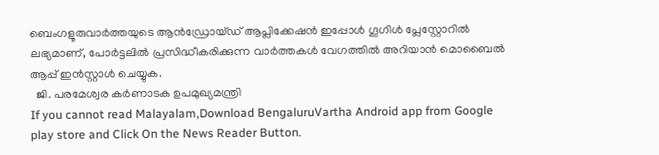ബെംഗളൂരുവാർത്തയുടെ ആൻഡ്രോയ്ഡ് ആപ്ലിക്കേഷൻ ഇപ്പോൾ ഗൂഗിൾ പ്ലേസ്റ്റോറിൽ ലഭ്യമാണ്, പോർട്ടലിൽ പ്രസിദ്ധീകരിക്കുന്ന വാർത്തകൾ വേഗത്തിൽ അറിയാൻ മൊബൈൽ ആപ്പ് ഇൻസ്റ്റാൾ ചെയ്യുക.
  ജി. പരമേശ്വര കർണാടക ഉപമുഖ്യമന്ത്രി
If you cannot read Malayalam,Download BengaluruVartha Android app from Google play store and Click On the News Reader Button.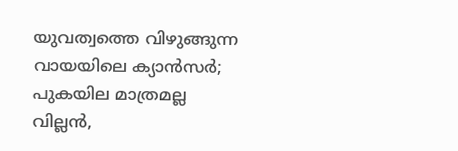യുവത്വത്തെ വിഴുങ്ങുന്ന വായയിലെ ക്യാൻസർ; പുകയില മാത്രമല്ല വില്ലൻ,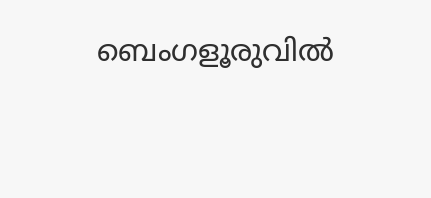ബെംഗളൂരുവിൽ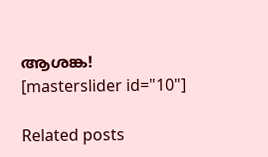ആശങ്ക!
[masterslider id="10"]

Related posts